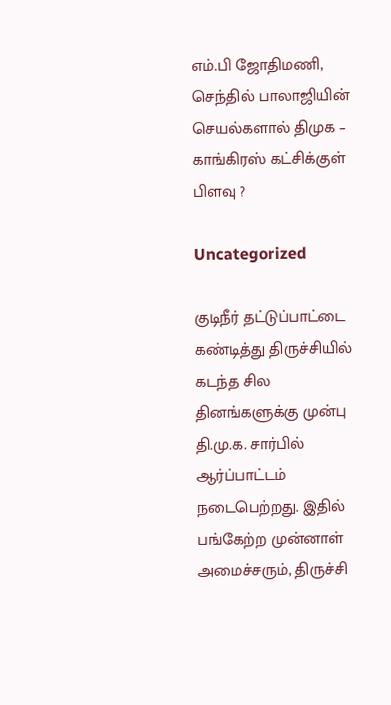எம்.பி ஜோதிமணி, செந்தில் பாலாஜியின் செயல்களால் திமுக – காங்கிரஸ் கட்சிக்குள் பிளவு ?

Uncategorized

குடிநீர் தட்டுப்பாட்டை கண்டித்து திருச்சியில் கடந்த சில தினங்களுக்கு முன்பு தி.மு.க. சார்பில் ஆர்ப்பாட்டம் நடைபெற்றது. இதில் பங்கேற்ற முன்னாள் அமைச்சரும், திருச்சி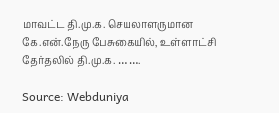மாவட்ட தி.மு.க. செயலாளருமான கே.என்.நேரு பேசுகையில், உள்ளாட்சி தேர்தலில் தி.மு.க. … ….

Source: Webduniya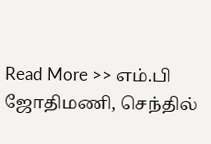Read More >> எம்.பி ஜோதிமணி, செந்தில்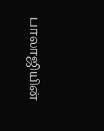பாலாஜியின்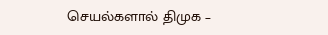செயல்களால் திமுக –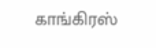காங்கிரஸ்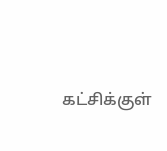கட்சிக்குள்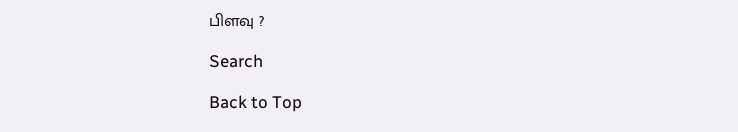பிளவு ?

Search

Back to Top